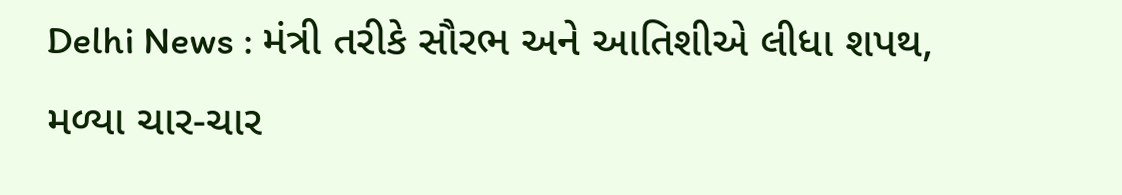Delhi News : મંત્રી તરીકે સૌરભ અને આતિશીએ લીધા શપથ, મળ્યા ચાર-ચાર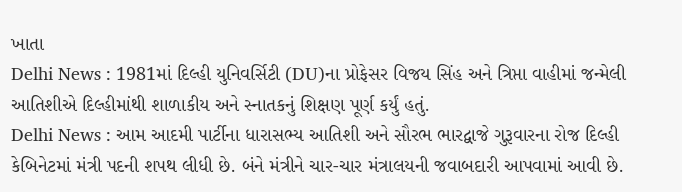ખાતા
Delhi News : 1981માં દિલ્હી યુનિવર્સિટી (DU)ના પ્રોફેસર વિજય સિંહ અને ત્રિપ્તા વાહીમાં જન્મેલી આતિશીએ દિલ્હીમાંથી શાળાકીય અને સ્નાતકનું શિક્ષણ પૂર્ણ કર્યું હતું.
Delhi News : આમ આદમી પાર્ટીના ધારાસભ્ય આતિશી અને સૌરભ ભારદ્વાજે ગુરૂવારના રોજ દિલ્હી કેબિનેટમાં મંત્રી પદની શપથ લીધી છે. બંને મંત્રીને ચાર-ચાર મંત્રાલયની જવાબદારી આપવામાં આવી છે.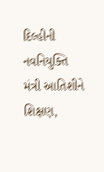દિલ્હીની નવનિયુક્તિ મંત્રી આતિશીને શિક્ષણ,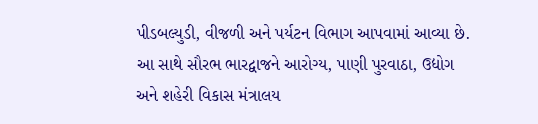પીડબલ્યુડી, વીજળી અને પર્યટન વિભાગ આપવામાં આવ્યા છે. આ સાથે સૌરભ ભારદ્વાજને આરોગ્ય, પાણી પુરવાઠા, ઉદ્યોગ અને શહેરી વિકાસ મંત્રાલય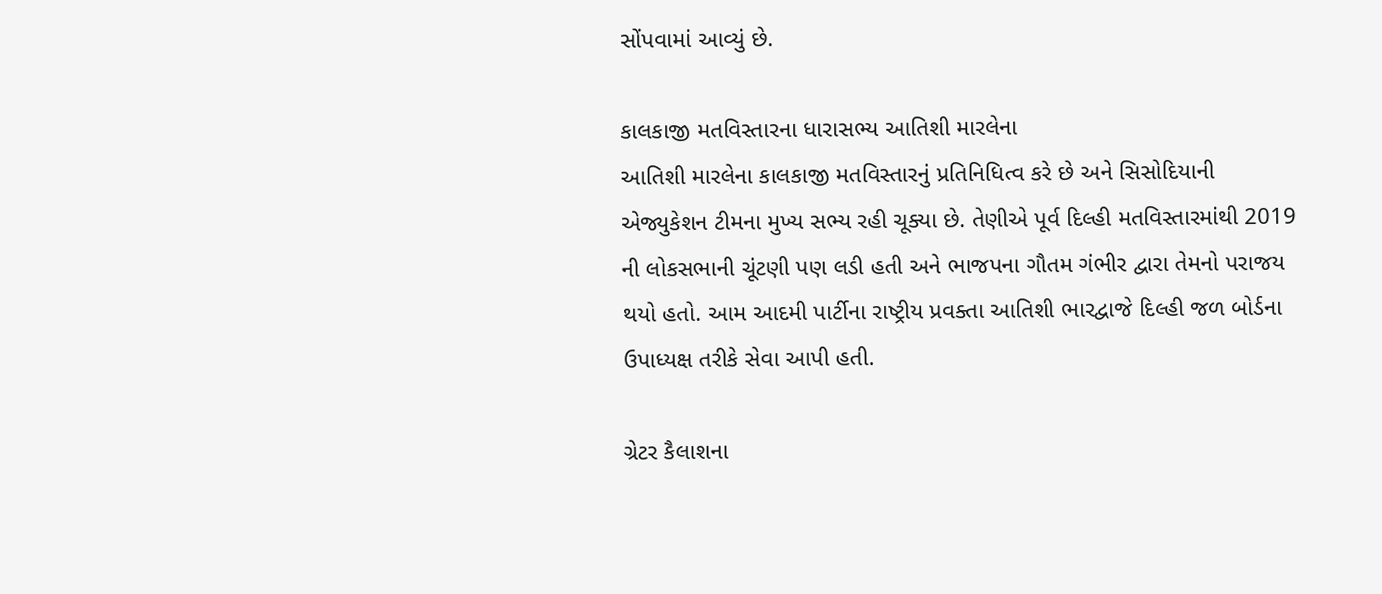સોંપવામાં આવ્યું છે.

કાલકાજી મતવિસ્તારના ધારાસભ્ય આતિશી મારલેના
આતિશી મારલેના કાલકાજી મતવિસ્તારનું પ્રતિનિધિત્વ કરે છે અને સિસોદિયાની એજ્યુકેશન ટીમના મુખ્ય સભ્ય રહી ચૂક્યા છે. તેણીએ પૂર્વ દિલ્હી મતવિસ્તારમાંથી 2019 ની લોકસભાની ચૂંટણી પણ લડી હતી અને ભાજપના ગૌતમ ગંભીર દ્વારા તેમનો પરાજય થયો હતો. આમ આદમી પાર્ટીના રાષ્ટ્રીય પ્રવક્તા આતિશી ભારદ્વાજે દિલ્હી જળ બોર્ડના ઉપાધ્યક્ષ તરીકે સેવા આપી હતી.

ગ્રેટર કૈલાશના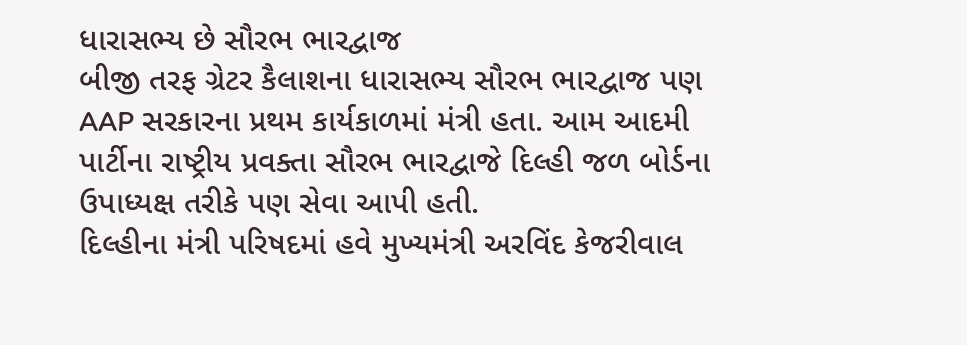ધારાસભ્ય છે સૌરભ ભારદ્વાજ
બીજી તરફ ગ્રેટર કૈલાશના ધારાસભ્ય સૌરભ ભારદ્વાજ પણ AAP સરકારના પ્રથમ કાર્યકાળમાં મંત્રી હતા. આમ આદમી પાર્ટીના રાષ્ટ્રીય પ્રવક્તા સૌરભ ભારદ્વાજે દિલ્હી જળ બોર્ડના ઉપાધ્યક્ષ તરીકે પણ સેવા આપી હતી.
દિલ્હીના મંત્રી પરિષદમાં હવે મુખ્યમંત્રી અરવિંદ કેજરીવાલ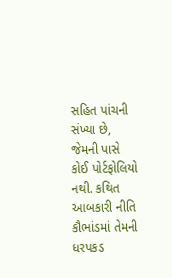સહિત પાંચની સંખ્યા છે, જેમની પાસે કોઈ પોર્ટફોલિયો નથી. કથિત આબકારી નીતિ કૌભાંડમાં તેમની ધરપકડ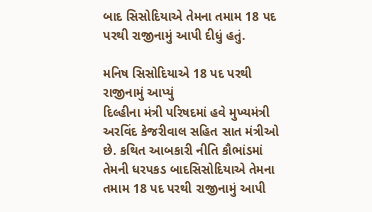બાદ સિસોદિયાએ તેમના તમામ 18 પદ પરથી રાજીનામું આપી દીધું હતું.

મનિષ સિસોદિયાએ 18 પદ પરથી રાજીનામું આપ્યું
દિલ્હીના મંત્રી પરિષદમાં હવે મુખ્યમંત્રી અરવિંદ કેજરીવાલ સહિત સાત મંત્રીઓ છે. કથિત આબકારી નીતિ કૌભાંડમાં તેમની ધરપકડ બાદસિસોદિયાએ તેમના તમામ 18 પદ પરથી રાજીનામું આપી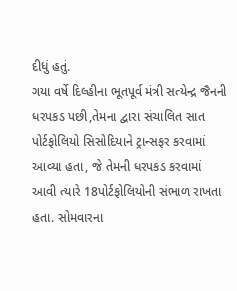દીધું હતું.
ગયા વર્ષે દિલ્હીના ભૂતપૂર્વ મંત્રી સત્યેન્દ્ર જૈનની ધરપકડ પછી,તેમના દ્વારા સંચાલિત સાત પોર્ટફોલિયો સિસોદિયાને ટ્રાન્સફર કરવામાં આવ્યા હતા, જે તેમની ધરપકડ કરવામાં આવી ત્યારે 18પોર્ટફોલિયોની સંભાળ રાખતા હતા. સોમવારના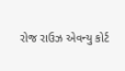રોજ રાઉઝ એવન્યુ કોર્ટ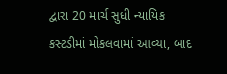દ્વારા 20 માર્ચ સુધી ન્યાયિક કસ્ટડીમાં મોકલવામાં આવ્યા, બાદ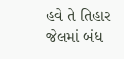હવે તે તિહાર જેલમાં બંધ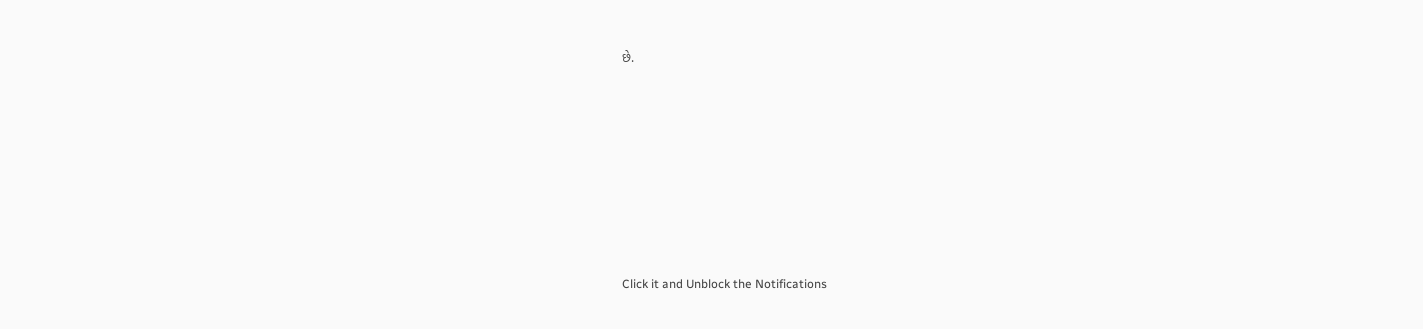છે.












Click it and Unblock the Notifications